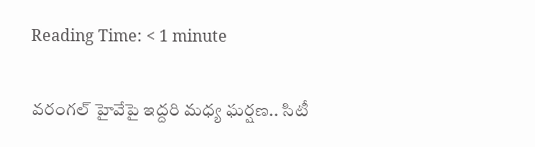Reading Time: < 1 minute

వరంగల్ హైవేపై ఇద్దరి మధ్య ఘర్షణ.. సిటీ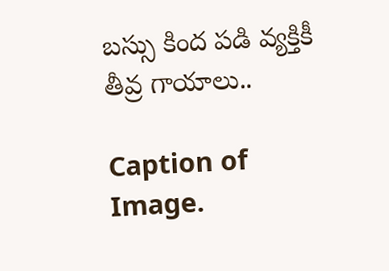బస్సు కింద పడి వ్యక్తికీ తీవ్ర గాయాలు..

Caption of Image.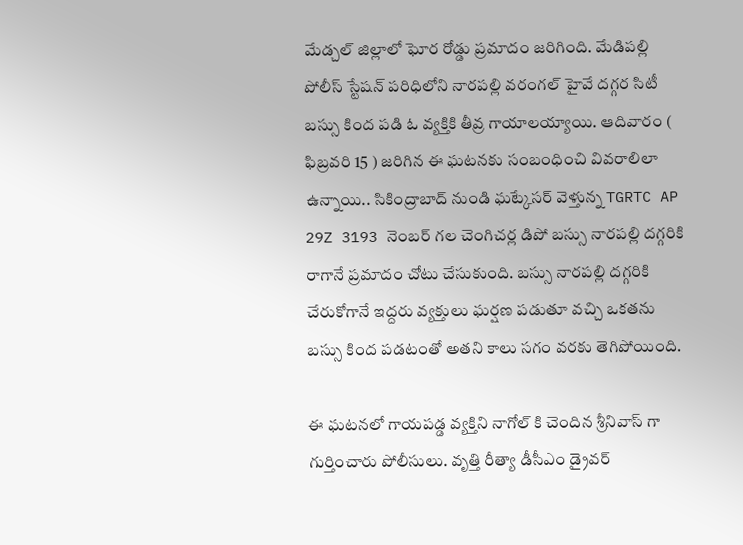మేడ్చల్ జిల్లాలో ఘోర రోడ్డు ప్రమాదం జరిగింది. మేడిపల్లి పోలీస్ స్టేషన్ పరిధిలోని నారపల్లి వరంగల్ హైవే దగ్గర సిటీ బస్సు కింద పడి ఓ వ్యక్తికి తీవ్ర గాయాలయ్యాయి. ఆదివారం ( ఫిబ్రవరి 15 ) జరిగిన ఈ ఘటనకు సంబంధించి వివరాలిలా ఉన్నాయి.. సికింద్రాబాద్ నుండి ఘట్కేసర్ వెళ్తున్న TGRTC AP 29Z 3193 నెంబర్ గల చెంగిచర్ల డిపో బస్సు నారపల్లి దగ్గరికి రాగానే ప్రమాదం చోటు చేసుకుంది. బస్సు నారపల్లి దగ్గరికి చేరుకోగానే ఇద్దరు వ్యక్తులు ఘర్షణ పడుతూ వచ్చి ఒకతను బస్సు కింద పడటంతో అతని కాలు సగం వరకు తెగిపోయింది.

ఈ ఘటనలో గాయపడ్డ వ్యక్తిని నాగోల్ కి చెందిన శ్రీనివాస్ గా గుర్తించారు పోలీసులు. వృత్తి రీత్యా డీసీఎం డ్రైవర్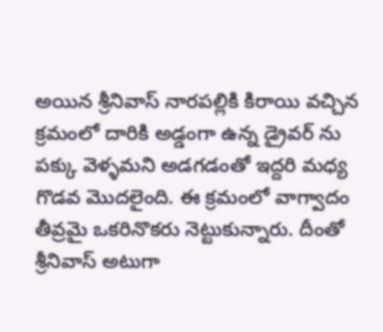అయిన శ్రీనివాస్ నారపల్లికి కిరాయి వచ్చిన క్రమంలో దారికి అడ్డంగా ఉన్న డ్రైవర్ ను పక్కు వెళ్ళమని అడగడంతో ఇద్దరి మధ్య గొడవ మొదలైంది. ఈ క్రమంలో వాగ్వాదం తీవ్రమై ఒకరినొకరు నెట్టుకున్నారు. దీంతో శ్రీనివాస్ అటుగా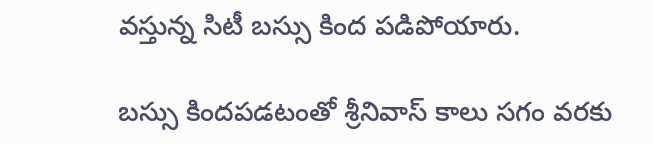వస్తున్న సిటీ బస్సు కింద పడిపోయారు.

బస్సు కిందపడటంతో శ్రీనివాస్ కాలు సగం వరకు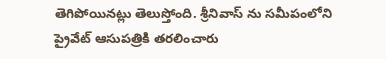తెగిపోయినట్లు తెలుస్తోంది. శ్రీనివాస్ ను సమీపంలోని ప్రైవేట్ ఆసుపత్రికి తరలించారు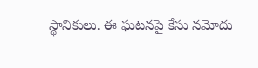స్థానికులు. ఈ ఘటనపై కేసు నమోదు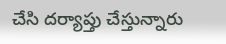చేసి దర్యాప్తు చేస్తున్నారు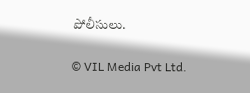పోలీసులు.

© VIL Media Pvt Ltd.